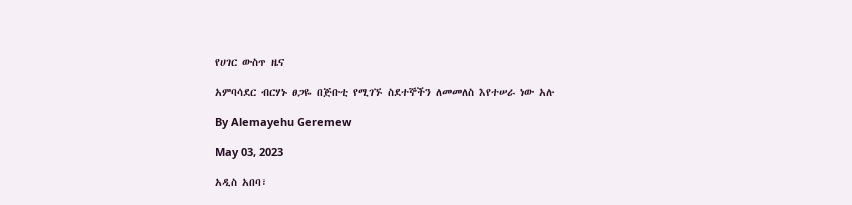የሀገር ውስጥ ዜና

አምባሳደር ብርሃኑ ፀጋዬ በጅቡቲ የሚገኙ ስደተኞችን ለመመለስ እየተሠራ ነው አሉ

By Alemayehu Geremew

May 03, 2023

አዲስ አበባ፣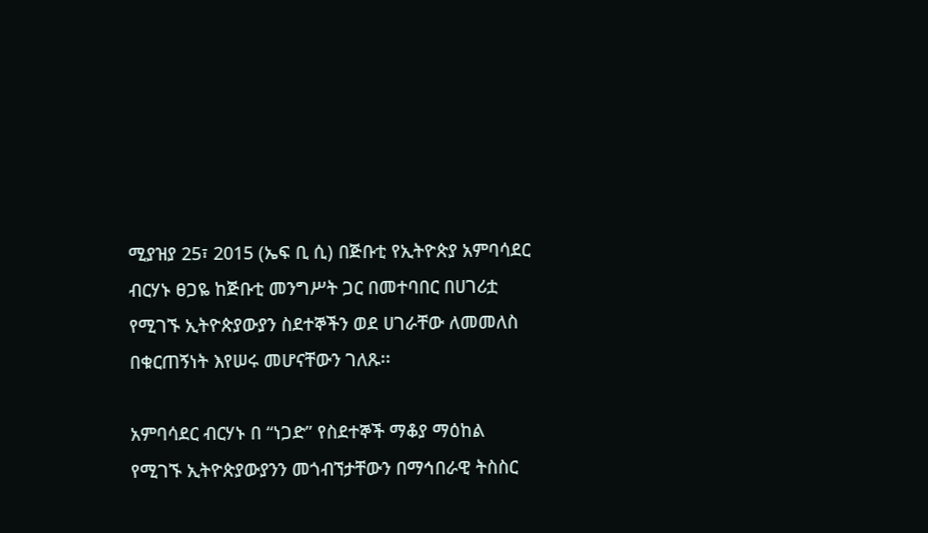ሚያዝያ 25፣ 2015 (ኤፍ ቢ ሲ) በጅቡቲ የኢትዮጵያ አምባሳደር ብርሃኑ ፀጋዬ ከጅቡቲ መንግሥት ጋር በመተባበር በሀገሪቷ የሚገኙ ኢትዮጵያውያን ስደተኞችን ወደ ሀገራቸው ለመመለስ በቁርጠኝነት እየሠሩ መሆናቸውን ገለጹ፡፡

አምባሳደር ብርሃኑ በ “ነጋድ” የስደተኞች ማቆያ ማዕከል የሚገኙ ኢትዮጵያውያንን መጎብኘታቸውን በማኅበራዊ ትስስር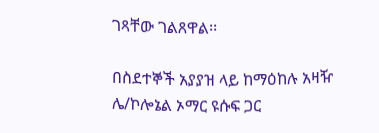ገጻቸው ገልጸዋል፡፡

በስደተኞች አያያዝ ላይ ከማዕከሉ አዛዥ ሌ/ኮሎኔል ኦማር ዩሱፍ ጋር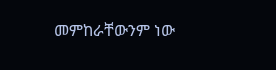መምከራቸውንም ነው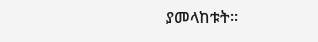ያመላከቱት፡፡